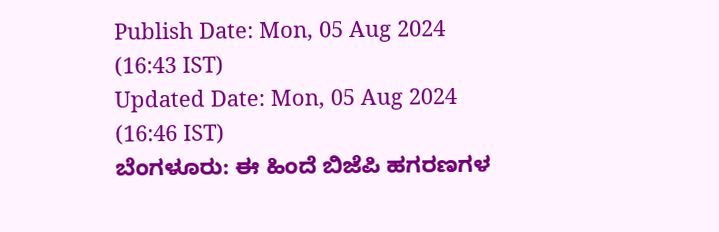Publish Date: Mon, 05 Aug 2024 (16:43 IST)
Updated Date: Mon, 05 Aug 2024 (16:46 IST)
ಬೆಂಗಳೂರು: ಈ ಹಿಂದೆ ಬಿಜೆಪಿ ಹಗರಣಗಳ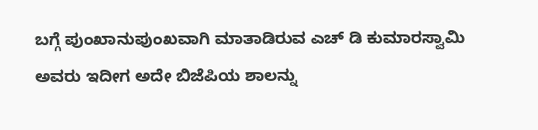ಬಗ್ಗೆ ಪುಂಖಾನುಪುಂಖವಾಗಿ ಮಾತಾಡಿರುವ ಎಚ್ ಡಿ ಕುಮಾರಸ್ವಾಮಿ ಅವರು ಇದೀಗ ಅದೇ ಬಿಜೆಪಿಯ ಶಾಲನ್ನು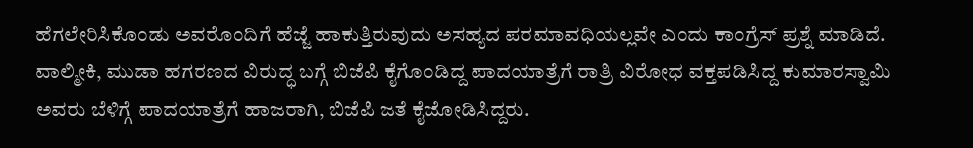ಹೆಗಲೇರಿಸಿಕೊಂಡು ಅವರೊಂದಿಗೆ ಹೆಜ್ಜೆ ಹಾಕುತ್ತಿರುವುದು ಅಸಹ್ಯದ ಪರಮಾವಧಿಯಲ್ಲವೇ ಎಂದು ಕಾಂಗ್ರೆಸ್ ಪ್ರಶ್ನೆ ಮಾಡಿದೆ.
ವಾಲ್ಮೀಕಿ, ಮುಡಾ ಹಗರಣದ ವಿರುದ್ಧ ಬಗ್ಗೆ ಬಿಜೆಪಿ ಕೈಗೊಂಡಿದ್ದ ಪಾದಯಾತ್ರೆಗೆ ರಾತ್ರಿ ವಿರೋಧ ವಕ್ತಪಡಿಸಿದ್ದ ಕುಮಾರಸ್ವಾಮಿ ಅವರು ಬೆಳಿಗ್ಗೆ ಪಾದಯಾತ್ರೆಗೆ ಹಾಜರಾಗಿ, ಬಿಜೆಪಿ ಜತೆ ಕೈಜೋಡಿಸಿದ್ದರು.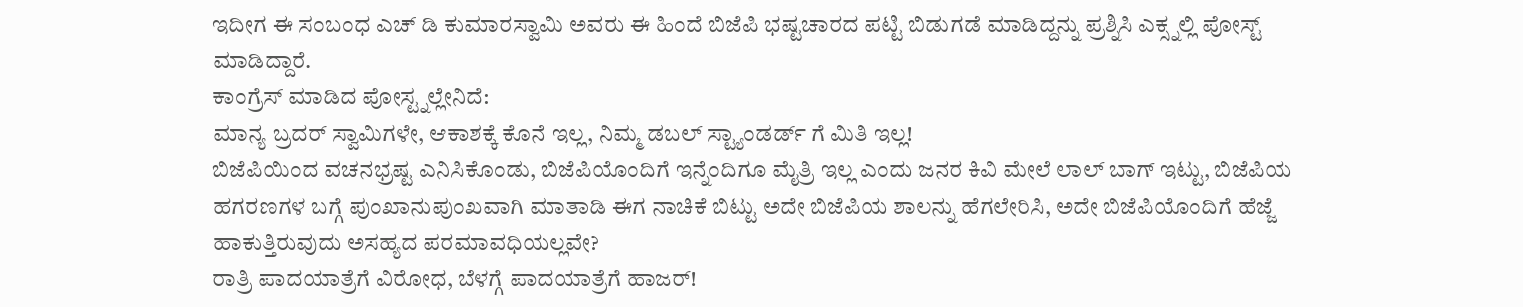ಇದೀಗ ಈ ಸಂಬಂಧ ಎಚ್ ಡಿ ಕುಮಾರಸ್ವಾಮಿ ಅವರು ಈ ಹಿಂದೆ ಬಿಜೆಪಿ ಭಷ್ಟಚಾರದ ಪಟ್ಟಿ ಬಿಡುಗಡೆ ಮಾಡಿದ್ದನ್ನು ಪ್ರಶ್ನಿಸಿ ಎಕ್ಸ್ನಲ್ಲಿ ಪೋಸ್ಟ್ ಮಾಡಿದ್ದಾರೆ.
ಕಾಂಗ್ರೆಸ್ ಮಾಡಿದ ಪೋಸ್ಟ್ನಲ್ಲೇನಿದೆ:
ಮಾನ್ಯ ಬ್ರದರ್ ಸ್ವಾಮಿಗಳೇ, ಆಕಾಶಕ್ಕೆ ಕೊನೆ ಇಲ್ಲ, ನಿಮ್ಮ ಡಬಲ್ ಸ್ಟ್ಯಾಂಡರ್ಡ್ ಗೆ ಮಿತಿ ಇಲ್ಲ!
ಬಿಜೆಪಿಯಿಂದ ವಚನಭ್ರಷ್ಟ ಎನಿಸಿಕೊಂಡು, ಬಿಜೆಪಿಯೊಂದಿಗೆ ಇನ್ನೆಂದಿಗೂ ಮೈತ್ರಿ ಇಲ್ಲ ಎಂದು ಜನರ ಕಿವಿ ಮೇಲೆ ಲಾಲ್ ಬಾಗ್ ಇಟ್ಟು, ಬಿಜೆಪಿಯ ಹಗರಣಗಳ ಬಗ್ಗೆ ಪುಂಖಾನುಪುಂಖವಾಗಿ ಮಾತಾಡಿ ಈಗ ನಾಚಿಕೆ ಬಿಟ್ಟು ಅದೇ ಬಿಜೆಪಿಯ ಶಾಲನ್ನು ಹೆಗಲೇರಿಸಿ, ಅದೇ ಬಿಜೆಪಿಯೊಂದಿಗೆ ಹೆಜ್ಜೆ ಹಾಕುತ್ತಿರುವುದು ಅಸಹ್ಯದ ಪರಮಾವಧಿಯಲ್ಲವೇ?
ರಾತ್ರಿ ಪಾದಯಾತ್ರೆಗೆ ವಿರೋಧ, ಬೆಳಗ್ಗೆ ಪಾದಯಾತ್ರೆಗೆ ಹಾಜರ್!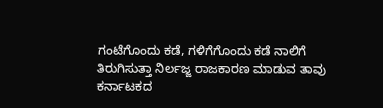ಗಂಟೆಗೊಂದು ಕಡೆ, ಗಳಿಗೆಗೊಂದು ಕಡೆ ನಾಲಿಗೆ ತಿರುಗಿಸುತ್ತಾ ನಿರ್ಲಜ್ಜ ರಾಜಕಾರಣ ಮಾಡುವ ತಾವು ಕರ್ನಾಟಕದ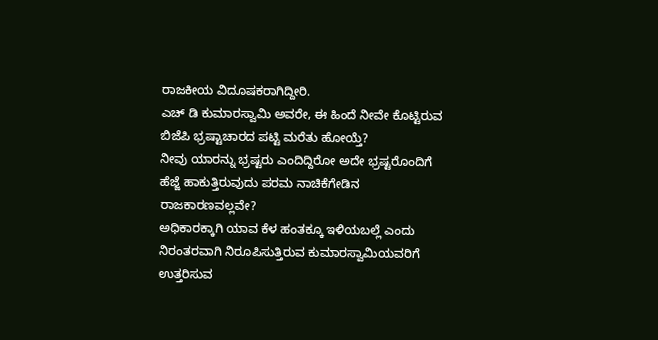ರಾಜಕೀಯ ವಿದೂಷಕರಾಗಿದ್ದೀರಿ.
ಎಚ್ ಡಿ ಕುಮಾರಸ್ವಾಮಿ ಅವರೇ, ಈ ಹಿಂದೆ ನೀವೇ ಕೊಟ್ಟಿರುವ ಬಿಜೆಪಿ ಭ್ರಷ್ಟಾಚಾರದ ಪಟ್ಟಿ ಮರೆತು ಹೋಯ್ತೆ?
ನೀವು ಯಾರನ್ನು ಭ್ರಷ್ಟರು ಎಂದಿದ್ದಿರೋ ಅದೇ ಭ್ರಷ್ಟರೊಂದಿಗೆ ಹೆಜ್ಜೆ ಹಾಕುತ್ತಿರುವುದು ಪರಮ ನಾಚಿಕೆಗೇಡಿನ ರಾಜಕಾರಣವಲ್ಲವೇ?
ಅಧಿಕಾರಕ್ಕಾಗಿ ಯಾವ ಕೆಳ ಹಂತಕ್ಕೂ ಇಳಿಯಬಲ್ಲೆ ಎಂದು ನಿರಂತರವಾಗಿ ನಿರೂಪಿಸುತ್ತಿರುವ ಕುಮಾರಸ್ವಾಮಿಯವರಿಗೆ ಉತ್ತರಿಸುವ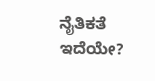ನೈತಿಕತೆ ಇದೆಯೇ?